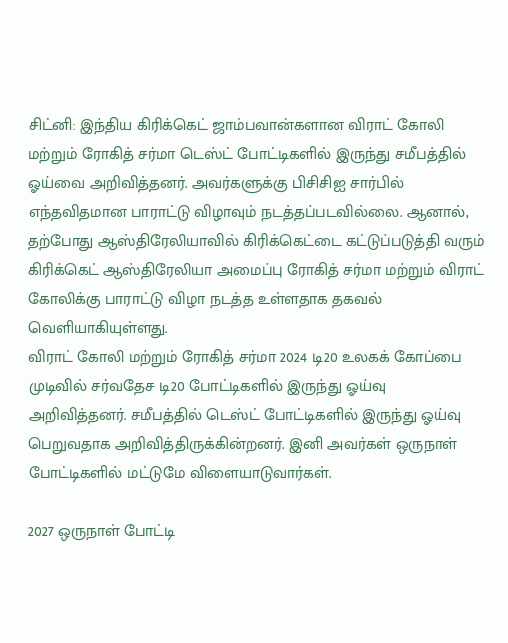சிட்னி: இந்திய கிரிக்கெட் ஜாம்பவான்களான விராட் கோலி மற்றும் ரோகித் சர்மா டெஸ்ட் போட்டிகளில் இருந்து சமீபத்தில் ஓய்வை அறிவித்தனர். அவர்களுக்கு பிசிசிஐ சார்பில் எந்தவிதமான பாராட்டு விழாவும் நடத்தப்படவில்லை. ஆனால், தற்போது ஆஸ்திரேலியாவில் கிரிக்கெட்டை கட்டுப்படுத்தி வரும் கிரிக்கெட் ஆஸ்திரேலியா அமைப்பு ரோகித் சர்மா மற்றும் விராட் கோலிக்கு பாராட்டு விழா நடத்த உள்ளதாக தகவல் வெளியாகியுள்ளது.
விராட் கோலி மற்றும் ரோகித் சர்மா 2024 டி20 உலகக் கோப்பை முடிவில் சர்வதேச டி20 போட்டிகளில் இருந்து ஓய்வு அறிவித்தனர். சமீபத்தில் டெஸ்ட் போட்டிகளில் இருந்து ஓய்வு பெறுவதாக அறிவித்திருக்கின்றனர். இனி அவர்கள் ஒருநாள் போட்டிகளில் மட்டுமே விளையாடுவார்கள்.

2027 ஒருநாள் போட்டி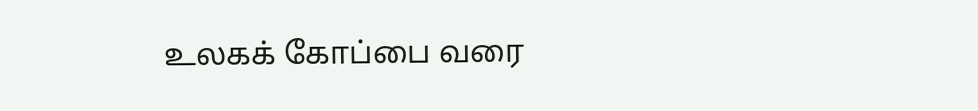உலகக் கோப்பை வரை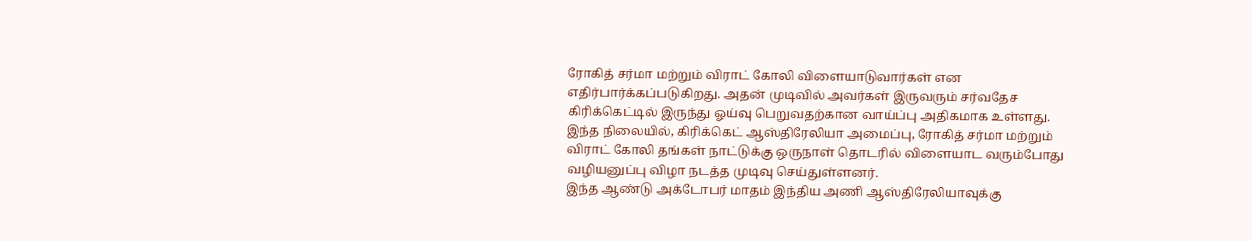ரோகித் சர்மா மற்றும் விராட் கோலி விளையாடுவார்கள் என எதிர்பார்க்கப்படுகிறது. அதன் முடிவில் அவர்கள் இருவரும் சர்வதேச கிரிக்கெட்டில் இருந்து ஓய்வு பெறுவதற்கான வாய்ப்பு அதிகமாக உள்ளது.
இந்த நிலையில், கிரிக்கெட் ஆஸ்திரேலியா அமைப்பு, ரோகித் சர்மா மற்றும் விராட் கோலி தங்கள் நாட்டுக்கு ஒருநாள் தொடரில் விளையாட வரும்போது வழியனுப்பு விழா நடத்த முடிவு செய்துள்ளனர்.
இந்த ஆண்டு அக்டோபர் மாதம் இந்திய அணி ஆஸ்திரேலியாவுக்கு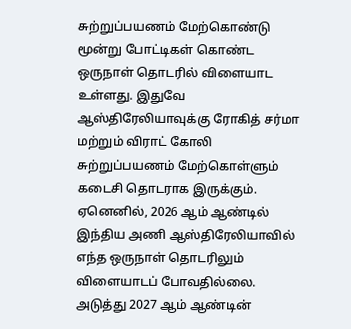சுற்றுப்பயணம் மேற்கொண்டு மூன்று போட்டிகள் கொண்ட ஒருநாள் தொடரில் விளையாட உள்ளது. இதுவே ஆஸ்திரேலியாவுக்கு ரோகித் சர்மா மற்றும் விராட் கோலி சுற்றுப்பயணம் மேற்கொள்ளும் கடைசி தொடராக இருக்கும்.
ஏனெனில், 2026 ஆம் ஆண்டில் இந்திய அணி ஆஸ்திரேலியாவில் எந்த ஒருநாள் தொடரிலும் விளையாடப் போவதில்லை. அடுத்து 2027 ஆம் ஆண்டின்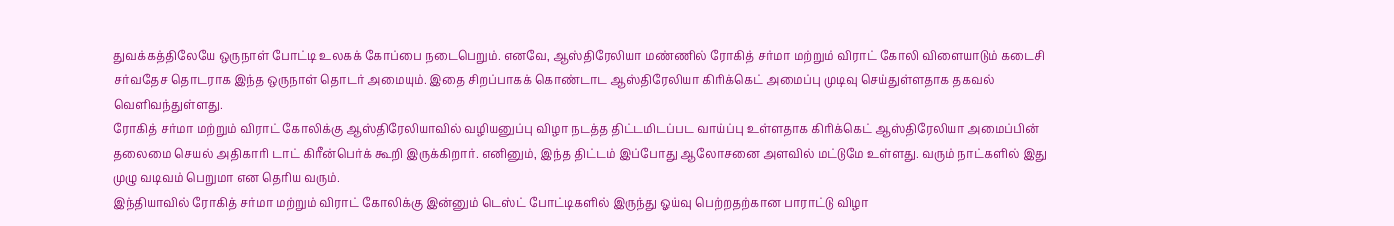துவக்கத்திலேயே ஒருநாள் போட்டி உலகக் கோப்பை நடைபெறும். எனவே, ஆஸ்திரேலியா மண்ணில் ரோகித் சர்மா மற்றும் விராட் கோலி விளையாடும் கடைசி சர்வதேச தொடராக இந்த ஒருநாள் தொடர் அமையும். இதை சிறப்பாகக் கொண்டாட ஆஸ்திரேலியா கிரிக்கெட் அமைப்பு முடிவு செய்துள்ளதாக தகவல் வெளிவந்துள்ளது.
ரோகித் சர்மா மற்றும் விராட் கோலிக்கு ஆஸ்திரேலியாவில் வழியனுப்பு விழா நடத்த திட்டமிடப்பட வாய்ப்பு உள்ளதாக கிரிக்கெட் ஆஸ்திரேலியா அமைப்பின் தலைமை செயல் அதிகாரி டாட் கிரீன்பெர்க் கூறி இருக்கிறார். எனினும், இந்த திட்டம் இப்போது ஆலோசனை அளவில் மட்டுமே உள்ளது. வரும் நாட்களில் இது முழு வடிவம் பெறுமா என தெரிய வரும்.
இந்தியாவில் ரோகித் சர்மா மற்றும் விராட் கோலிக்கு இன்னும் டெஸ்ட் போட்டிகளில் இருந்து ஓய்வு பெற்றதற்கான பாராட்டு விழா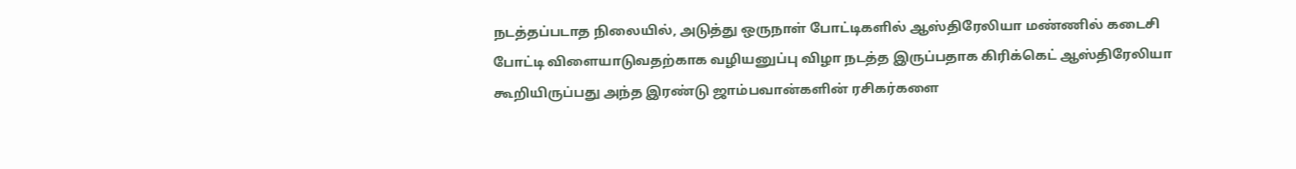நடத்தப்படாத நிலையில், அடுத்து ஒருநாள் போட்டிகளில் ஆஸ்திரேலியா மண்ணில் கடைசி போட்டி விளையாடுவதற்காக வழியனுப்பு விழா நடத்த இருப்பதாக கிரிக்கெட் ஆஸ்திரேலியா கூறியிருப்பது அந்த இரண்டு ஜாம்பவான்களின் ரசிகர்களை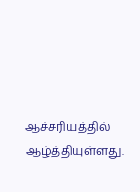ஆச்சரியத்தில் ஆழ்த்தியுள்ளது.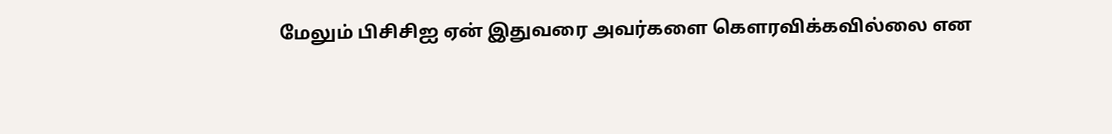மேலும் பிசிசிஐ ஏன் இதுவரை அவர்களை கௌரவிக்கவில்லை என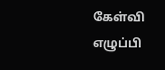கேள்வி எழுப்பி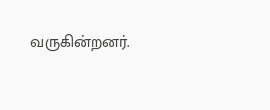வருகின்றனர்.